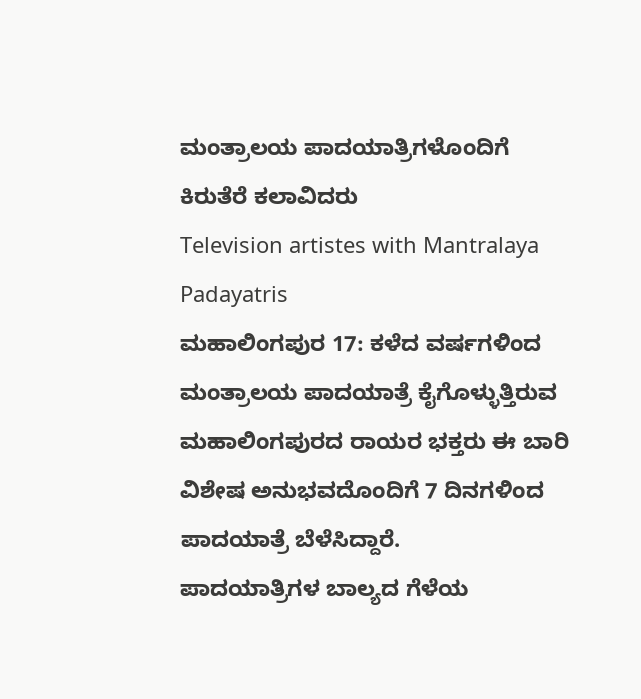ಮಂತ್ರಾಲಯ ಪಾದಯಾತ್ರಿಗಳೊಂದಿಗೆ ಕಿರುತೆರೆ ಕಲಾವಿದರು
Television artistes with Mantralaya Padayatris
ಮಹಾಲಿಂಗಪುರ 17: ಕಳೆದ ವರ್ಷಗಳಿಂದ ಮಂತ್ರಾಲಯ ಪಾದಯಾತ್ರೆ ಕೈಗೊಳ್ಳುತ್ತಿರುವ ಮಹಾಲಿಂಗಪುರದ ರಾಯರ ಭಕ್ತರು ಈ ಬಾರಿ ವಿಶೇಷ ಅನುಭವದೊಂದಿಗೆ 7 ದಿನಗಳಿಂದ ಪಾದಯಾತ್ರೆ ಬೆಳೆಸಿದ್ದಾರೆ.
ಪಾದಯಾತ್ರಿಗಳ ಬಾಲ್ಯದ ಗೆಳೆಯ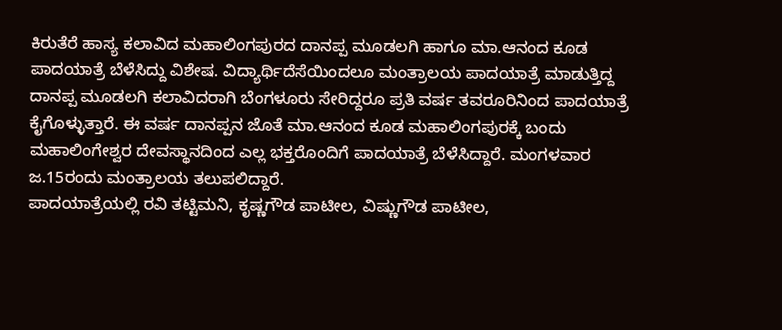ಕಿರುತೆರೆ ಹಾಸ್ಯ ಕಲಾವಿದ ಮಹಾಲಿಂಗಪುರದ ದಾನಪ್ಪ ಮೂಡಲಗಿ ಹಾಗೂ ಮಾ.ಆನಂದ ಕೂಡ ಪಾದಯಾತ್ರೆ ಬೆಳೆಸಿದ್ದು ವಿಶೇಷ. ವಿದ್ಯಾರ್ಥಿದೆಸೆಯಿಂದಲೂ ಮಂತ್ರಾಲಯ ಪಾದಯಾತ್ರೆ ಮಾಡುತ್ತಿದ್ದ ದಾನಪ್ಪ ಮೂಡಲಗಿ ಕಲಾವಿದರಾಗಿ ಬೆಂಗಳೂರು ಸೇರಿದ್ದರೂ ಪ್ರತಿ ವರ್ಷ ತವರೂರಿನಿಂದ ಪಾದಯಾತ್ರೆ ಕೈಗೊಳ್ಳುತ್ತಾರೆ. ಈ ವರ್ಷ ದಾನಪ್ಪನ ಜೊತೆ ಮಾ.ಆನಂದ ಕೂಡ ಮಹಾಲಿಂಗಪುರಕ್ಕೆ ಬಂದು ಮಹಾಲಿಂಗೇಶ್ವರ ದೇವಸ್ಥಾನದಿಂದ ಎಲ್ಲ ಭಕ್ತರೊಂದಿಗೆ ಪಾದಯಾತ್ರೆ ಬೆಳೆಸಿದ್ದಾರೆ. ಮಂಗಳವಾರ ಜ.15ರಂದು ಮಂತ್ರಾಲಯ ತಲುಪಲಿದ್ದಾರೆ.
ಪಾದಯಾತ್ರೆಯಲ್ಲಿ ರವಿ ತಟ್ಟಿಮನಿ, ಕೃಷ್ಣಗೌಡ ಪಾಟೀಲ, ವಿಷ್ಣುಗೌಡ ಪಾಟೀಲ,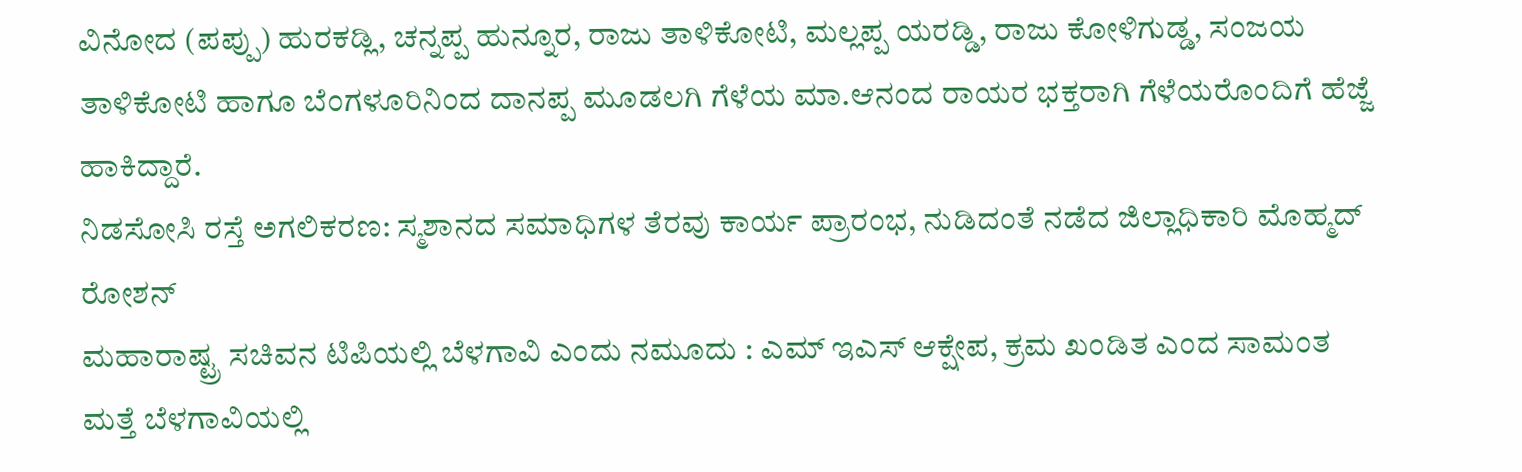ವಿನೋದ (ಪಪ್ಪು) ಹುರಕಡ್ಲಿ, ಚನ್ನಪ್ಪ ಹುನ್ನೂರ, ರಾಜು ತಾಳಿಕೋಟಿ, ಮಲ್ಲಪ್ಪ ಯರಡ್ಡಿ, ರಾಜು ಕೋಳಿಗುಡ್ಡ, ಸಂಜಯ ತಾಳಿಕೋಟಿ ಹಾಗೂ ಬೆಂಗಳೂರಿನಿಂದ ದಾನಪ್ಪ ಮೂಡಲಗಿ ಗೆಳೆಯ ಮಾ.ಆನಂದ ರಾಯರ ಭಕ್ತರಾಗಿ ಗೆಳೆಯರೊಂದಿಗೆ ಹೆಜ್ಜೆ ಹಾಕಿದ್ದಾರೆ.
ನಿಡಸೋಸಿ ರಸ್ತೆ ಅಗಲಿಕರಣ: ಸ್ಮಶಾನದ ಸಮಾಧಿಗಳ ತೆರವು ಕಾರ್ಯ ಪ್ರಾರಂಭ, ನುಡಿದಂತೆ ನಡೆದ ಜಿಲ್ಲಾಧಿಕಾರಿ ಮೊಹ್ಮದ್ ರೋಶನ್
ಮಹಾರಾಷ್ಟ್ರ ಸಚಿವನ ಟಿಪಿಯಲ್ಲಿ ಬೆಳಗಾವಿ ಎಂದು ನಮೂದು : ಎಮ್ ಇಎಸ್ ಆಕ್ಷೇಪ, ಕ್ರಮ ಖಂಡಿತ ಎಂದ ಸಾಮಂತ
ಮತ್ತೆ ಬೆಳಗಾವಿಯಲ್ಲಿ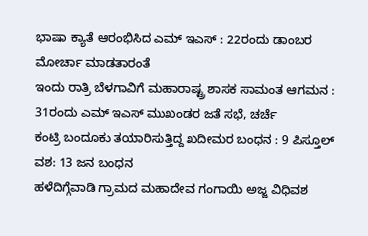ಭಾಷಾ ಕ್ಯಾತೆ ಆರಂಭಿಸಿದ ಎಮ್ ಇಎಸ್ : 22ರಂದು ಡಾಂಬರ ಮೋರ್ಚಾ ಮಾಡತಾರಂತೆ
ಇಂದು ರಾತ್ರಿ ಬೆಳಗಾವಿಗೆ ಮಹಾರಾಷ್ಟ್ರ ಶಾಸಕ ಸಾಮಂತ ಆಗಮನ : 31ರಂದು ಎಮ್ ಇಎಸ್ ಮುಖಂಡರ ಜತೆ ಸಭೆ, ಚರ್ಚೆ
ಕಂಟ್ರಿ ಬಂದೂಕು ತಯಾರಿಸುತ್ತಿದ್ದ ಖದೀಮರ ಬಂಧನ : 9 ಪಿಸ್ತೂಲ್ ವಶ: 13 ಜನ ಬಂಧನ
ಹಳೆದಿಗ್ಗೆವಾಡಿ ಗ್ರಾಮದ ಮಹಾದೇವ ಗಂಗಾಯಿ ಅಜ್ಜ ವಿಧಿವಶ